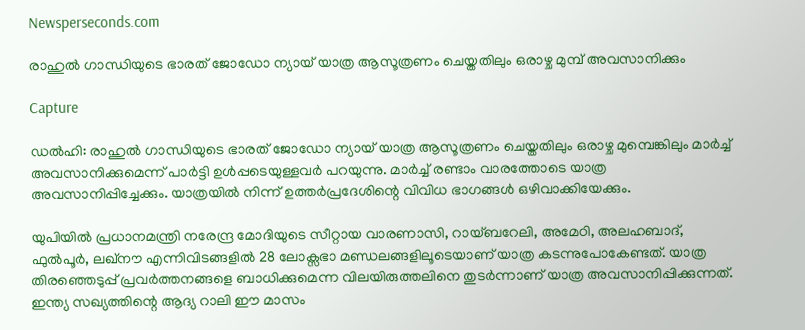Newsperseconds.com

രാഹുല്‍ ഗാന്ധിയുടെ ഭാരത് ജോഡോ ന്യായ് യാത്ര ആസൂത്രണം ചെയ്തതിലും ഒരാഴ്ച മുമ്പ് അവസാനിക്കും

Capture

ഡല്‍ഹി: രാഹുല്‍ ഗാന്ധിയുടെ ഭാരത് ജോഡോ ന്യായ് യാത്ര ആസൂത്രണം ചെയ്തതിലും ഒരാഴ്ച മുമ്പെങ്കിലും മാര്‍ച്ച് അവസാനിക്കുമെന്ന് പാര്‍ട്ടി ഉള്‍പ്പടെയുള്ളവര്‍ പറയുന്നു. മാര്‍ച്ച് രണ്ടാം വാരത്തോടെ യാത്ര അവസാനിപ്പിച്ചേക്കും. യാത്രയില്‍ നിന്ന് ഉത്തര്‍പ്രദേശിന്റെ വിവിധ ഭാഗങ്ങള്‍ ഒഴിവാക്കിയേക്കും.

യുപിയില്‍ പ്രധാനമന്ത്രി നരേന്ദ്ര മോദിയുടെ സീറ്റായ വാരണാസി, റായ്ബറേലി, അമേഠി, അലഹബാദ്, ഫുല്‍പൂര്‍, ലഖ്നൗ എന്നിവിടങ്ങളില്‍ 28 ലോക്സഭാ മണ്ഡലങ്ങളിലൂടെയാണ് യാത്ര കടന്നുപോകേണ്ടത്. യാത്ര തിരഞ്ഞെടുപ്പ് പ്രവര്‍ത്തനങ്ങളെ ബാധിക്കുമെന്ന വിലയിരുത്തലിനെ തുടര്‍ന്നാണ് യാത്ര അവസാനിപ്പിക്കുന്നത്. ഇന്ത്യ സഖ്യത്തിന്റെ ആദ്യ റാലി ഈ മാസം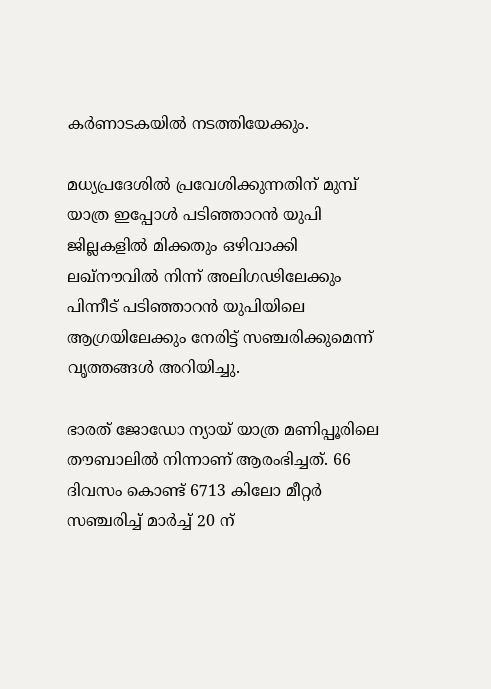കര്‍ണാടകയില്‍ നടത്തിയേക്കും.

മധ്യപ്രദേശില്‍ പ്രവേശിക്കുന്നതിന് മുമ്പ് യാത്ര ഇപ്പോള്‍ പടിഞ്ഞാറന്‍ യുപി ജില്ലകളില്‍ മിക്കതും ഒഴിവാക്കി ലഖ്നൗവില്‍ നിന്ന് അലിഗഢിലേക്കും പിന്നീട് പടിഞ്ഞാറന്‍ യുപിയിലെ ആഗ്രയിലേക്കും നേരിട്ട് സഞ്ചരിക്കുമെന്ന് വൃത്തങ്ങള്‍ അറിയിച്ചു.

ഭാരത് ജോഡോ ന്യായ് യാത്ര മണിപ്പൂരിലെ തൗബാലില്‍ നിന്നാണ് ആരംഭിച്ചത്. 66 ദിവസം കൊണ്ട് 6713 കിലോ മീറ്റര്‍ സഞ്ചരിച്ച് മാര്‍ച്ച് 20 ന്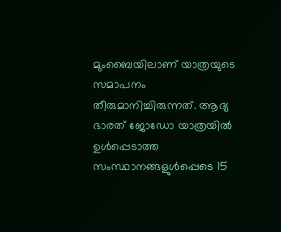മുംബൈയിലാണ് യാത്രയുടെ സമാപനം തീരുമാനിച്ചിരുന്നത്. ആദ്യ ഭാരത് ജോഡോ യാത്രയില്‍ ഉള്‍പ്പെടാത്ത സംസ്ഥാനങ്ങളുള്‍പ്പെടെ 15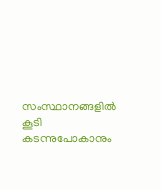സംസ്ഥാനങ്ങളില്‍ കൂടി കടന്നുപോകാനും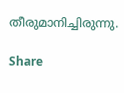തീരുമാനിച്ചിരുന്നു.

Share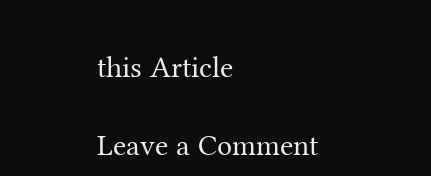this Article

Leave a Comment